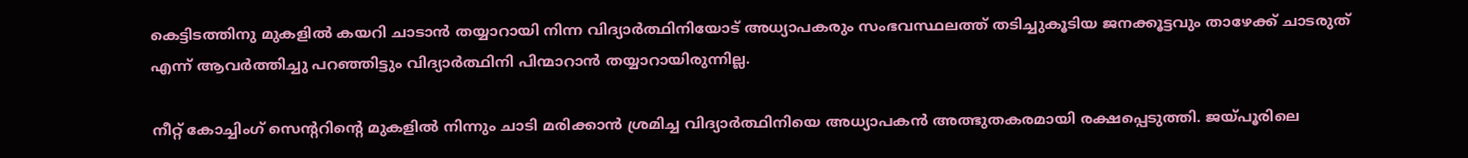കെട്ടിടത്തിനു മുകളിൽ കയറി ചാടാൻ തയ്യാറായി നിന്ന വിദ്യാർത്ഥിനിയോട് അധ്യാപകരും സംഭവസ്ഥലത്ത് തടിച്ചുകൂടിയ ജനക്കൂട്ടവും താഴേക്ക് ചാടരുത് എന്ന് ആവർത്തിച്ചു പറഞ്ഞിട്ടും വിദ്യാർത്ഥിനി പിന്മാറാന്‍ തയ്യാറായിരുന്നില്ല.

നീറ്റ് കോച്ചിംഗ് സെന്ററിന്റെ മുകളിൽ നിന്നും ചാടി മരിക്കാൻ ശ്രമിച്ച വിദ്യാർത്ഥിനിയെ അധ്യാപകൻ അത്ഭുതകരമായി രക്ഷപ്പെടുത്തി. ജയ്പൂരിലെ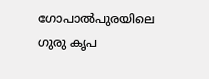ഗോപാൽപുരയിലെ ഗുരു കൃപ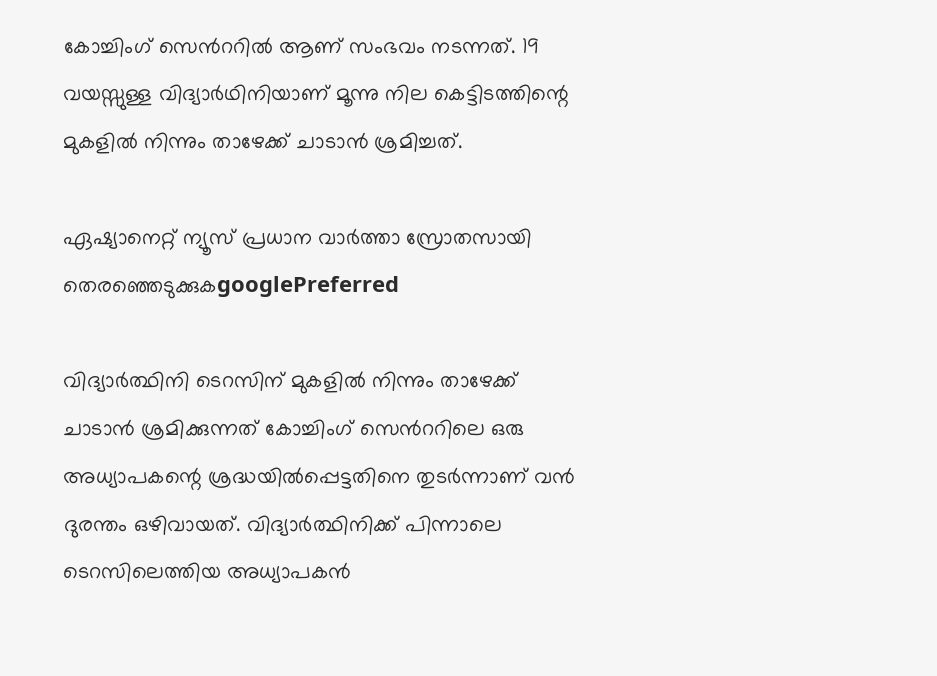കോച്ചിംഗ് സെൻററിൽ ആണ് സംഭവം നടന്നത്. 19 വയസ്സുള്ള വിദ്യാർഥിനിയാണ് മൂന്നു നില കെട്ടിടത്തിന്റെ മുകളിൽ നിന്നും താഴേക്ക് ചാടാൻ ശ്രമിച്ചത്.

ഏഷ്യാനെറ്റ് ന്യൂസ് പ്രധാന വാർത്താ സ്രോതസായി തെരഞ്ഞെടുക്കുകgooglePreferred

വിദ്യാർത്ഥിനി ടെറസിന് മുകളിൽ നിന്നും താഴേക്ക് ചാടാൻ ശ്രമിക്കുന്നത് കോച്ചിംഗ് സെൻററിലെ ഒരു അധ്യാപകന്റെ ശ്രദ്ധയിൽപ്പെട്ടതിനെ തുടർന്നാണ് വൻ ദുരന്തം ഒഴിവായത്. വിദ്യാർത്ഥിനിക്ക് പിന്നാലെ ടെറസിലെത്തിയ അധ്യാപകൻ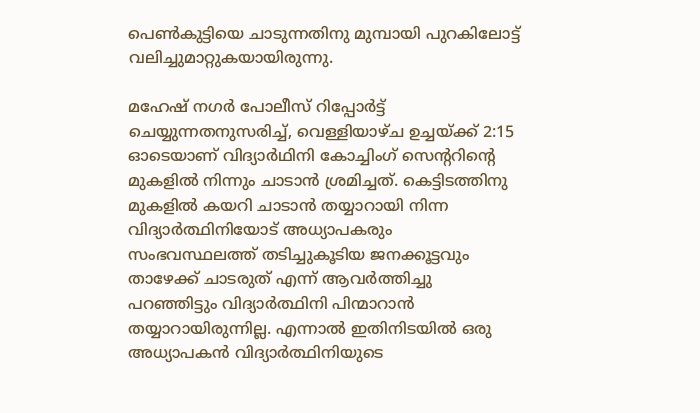പെൺകുട്ടിയെ ചാടുന്നതിനു മുമ്പായി പുറകിലോട്ട് വലിച്ചുമാറ്റുകയായിരുന്നു.

മഹേഷ് നഗർ പോലീസ് റിപ്പോർട്ട് ചെയ്യുന്നതനുസരിച്ച്, വെള്ളിയാഴ്ച ഉച്ചയ്ക്ക് 2:15 ഓടെയാണ് വിദ്യാർഥിനി കോച്ചിംഗ് സെന്ററിന്റെ മുകളിൽ നിന്നും ചാടാൻ ശ്രമിച്ചത്. കെട്ടിടത്തിനു മുകളിൽ കയറി ചാടാൻ തയ്യാറായി നിന്ന വിദ്യാർത്ഥിനിയോട് അധ്യാപകരും സംഭവസ്ഥലത്ത് തടിച്ചുകൂടിയ ജനക്കൂട്ടവും താഴേക്ക് ചാടരുത് എന്ന് ആവർത്തിച്ചു പറഞ്ഞിട്ടും വിദ്യാർത്ഥിനി പിന്മാറാന്‍ തയ്യാറായിരുന്നില്ല. എന്നാൽ ഇതിനിടയിൽ ഒരു അധ്യാപകൻ വിദ്യാർത്ഥിനിയുടെ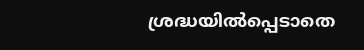ശ്രദ്ധയിൽപ്പെടാതെ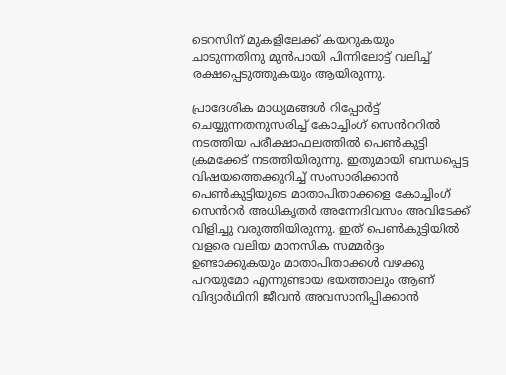ടെറസിന് മുകളിലേക്ക് കയറുകയും ചാടുന്നതിനു മുൻപായി പിന്നിലോട്ട് വലിച്ച് രക്ഷപ്പെടുത്തുകയും ആയിരുന്നു.

പ്രാദേശിക മാധ്യമങ്ങൾ റിപ്പോർട്ട് ചെയ്യുന്നതനുസരിച്ച് കോച്ചിംഗ് സെൻററിൽ നടത്തിയ പരീക്ഷാഫലത്തിൽ പെൺകുട്ടി ക്രമക്കേട് നടത്തിയിരുന്നു. ഇതുമായി ബന്ധപ്പെട്ട വിഷയത്തെക്കുറിച്ച് സംസാരിക്കാൻ പെൺകുട്ടിയുടെ മാതാപിതാക്കളെ കോച്ചിംഗ് സെൻറർ അധികൃതർ അന്നേദിവസം അവിടേക്ക് വിളിച്ചു വരുത്തിയിരുന്നു. ഇത് പെൺകുട്ടിയിൽ വളരെ വലിയ മാനസിക സമ്മർദ്ദം ഉണ്ടാക്കുകയും മാതാപിതാക്കൾ വഴക്കു പറയുമോ എന്നുണ്ടായ ഭയത്താലും ആണ് വിദ്യാർഥിനി ജീവൻ അവസാനിപ്പിക്കാൻ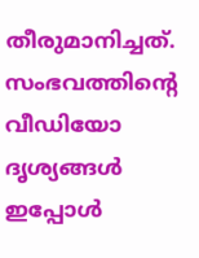തീരുമാനിച്ചത്. സംഭവത്തിന്റെ വീഡിയോ ദൃശ്യങ്ങൾ ഇപ്പോൾ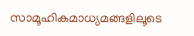സാമൂഹികമാധ്യമങ്ങളിലൂടെ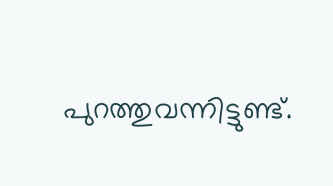പുറത്തുവന്നിട്ടുണ്ട്.